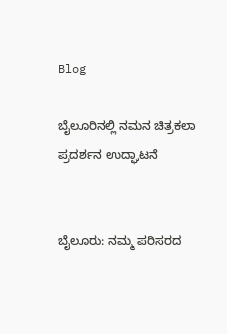Blog

ಬೈಲೂರಿನಲ್ಲಿ ನಮನ ಚಿತ್ರಕಲಾ ಪ್ರದರ್ಶನ ಉದ್ಘಾಟನೆ


ಬೈಲೂರು: ನಮ್ಮ ಪರಿಸರದ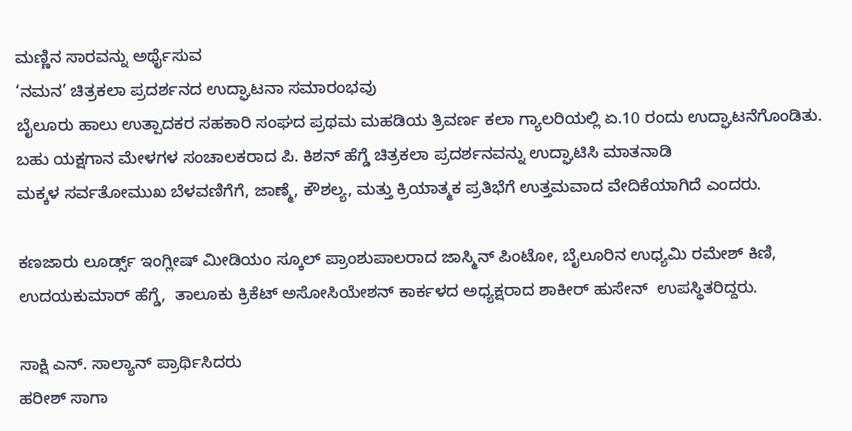ಮಣ್ಣಿನ ಸಾರವನ್ನು ಅರ್ಥೈಸುವ
‘ನಮನ’ ಚಿತ್ರಕಲಾ ಪ್ರದರ್ಶನದ ಉದ್ಘಾಟನಾ ಸಮಾರಂಭವು
ಬೈಲೂರು ಹಾಲು ಉತ್ಪಾದಕರ ಸಹಕಾರಿ ಸಂಘದ ಪ್ರಥಮ ಮಹಡಿಯ ತ್ರಿವರ್ಣ ಕಲಾ ಗ್ಯಾಲರಿಯಲ್ಲಿ ಏ.10 ರಂದು ಉದ್ಘಾಟನೆಗೊಂಡಿತು.
ಬಹು ಯಕ್ಷಗಾನ ಮೇಳಗಳ ಸಂಚಾಲಕರಾದ ಪಿ. ಕಿಶನ್ ಹೆಗ್ಡೆ ಚಿತ್ರಕಲಾ ಪ್ರದರ್ಶನವನ್ನು ಉದ್ಘಾಟಿಸಿ ಮಾತನಾಡಿ
ಮಕ್ಕಳ ಸರ್ವತೋಮುಖ ಬೆಳವಣಿಗೆಗೆ, ಜಾಣ್ಮೆ, ಕೌಶಲ್ಯ, ಮತ್ತು ಕ್ರಿಯಾತ್ಮಕ ಪ್ರತಿಭೆಗೆ ಉತ್ತಮವಾದ ವೇದಿಕೆಯಾಗಿದೆ ಎಂದರು.

ಕಣಜಾರು ಲೂರ್ಡ್ಸ್ ಇಂಗ್ಲೀಷ್ ಮೀಡಿಯಂ ಸ್ಕೂಲ್ ಪ್ರಾಂಶುಪಾಲರಾದ ಜಾಸ್ಮಿನ್ ಪಿಂಟೋ, ಬೈಲೂರಿನ ಉಧ್ಯಮಿ ರಮೇಶ್ ಕಿಣಿ, ಉದಯಕುಮಾರ್ ಹೆಗ್ಡೆ,  ತಾಲೂಕು ಕ್ರಿಕೆಟ್ ಅಸೋಸಿಯೇಶನ್ ಕಾರ್ಕಳದ ಅಧ್ಯಕ್ಷರಾದ ಶಾಕೀರ್ ಹುಸೇನ್  ಉಪಸ್ಥಿತರಿದ್ದರು.

ಸಾಕ್ಷಿ ಎನ್. ಸಾಲ್ಯಾನ್ ಪ್ರಾರ್ಥಿಸಿದರು
ಹರೀಶ್ ಸಾಗಾ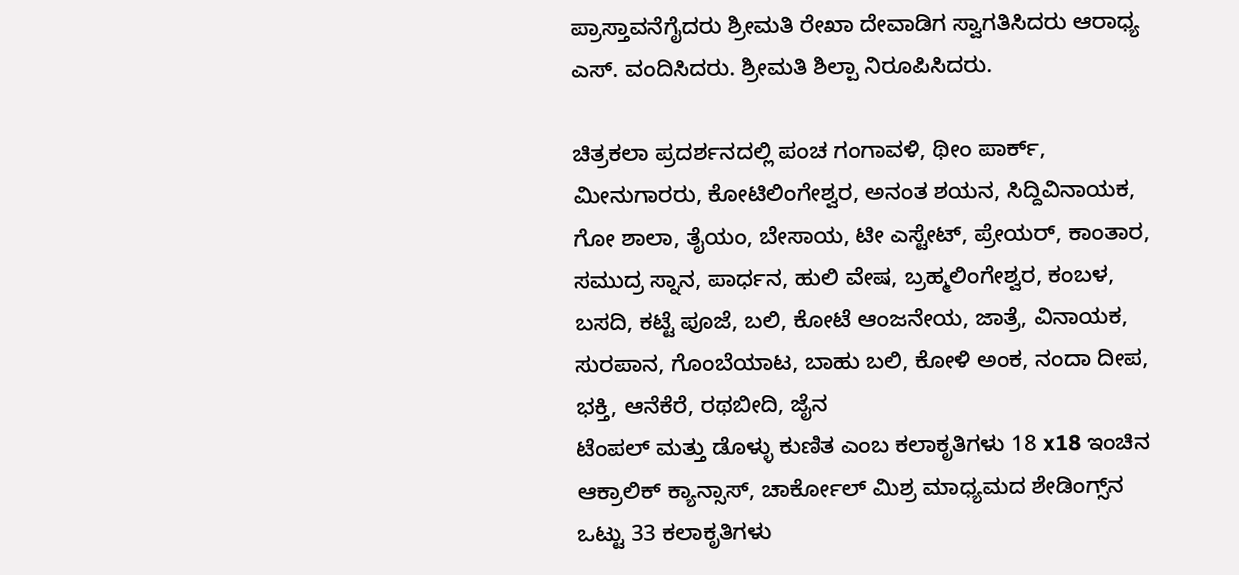ಪ್ರಾಸ್ತಾವನೆಗೈದರು ಶ್ರೀಮತಿ ರೇಖಾ ದೇವಾಡಿಗ ಸ್ವಾಗತಿಸಿದರು ಆರಾಧ್ಯ ಎಸ್. ವಂದಿಸಿದರು. ಶ್ರೀಮತಿ ಶಿಲ್ಪಾ ನಿರೂಪಿಸಿದರು.

ಚಿತ್ರಕಲಾ ಪ್ರದರ್ಶನದಲ್ಲಿ ಪಂಚ ಗಂಗಾವಳಿ, ಥೀಂ ಪಾರ್ಕ್, ಮೀನುಗಾರರು, ಕೋಟಿಲಿಂಗೇಶ್ವರ, ಅನಂತ ಶಯನ, ಸಿದ್ದಿವಿನಾಯಕ, ಗೋ ಶಾಲಾ, ತೈಯಂ, ಬೇಸಾಯ, ಟೀ ಎಸ್ಟೇಟ್, ಪ್ರೇಯರ್, ಕಾಂತಾರ, ಸಮುದ್ರ ಸ್ನಾನ, ಪಾರ್ಧನ, ಹುಲಿ ವೇಷ, ಬ್ರಹ್ಮಲಿಂಗೇಶ್ವರ, ಕಂಬಳ, ಬಸದಿ, ಕಟ್ಟೆ ಪೂಜೆ, ಬಲಿ, ಕೋಟೆ ಆಂಜನೇಯ, ಜಾತ್ರೆ, ವಿನಾಯಕ, ಸುರಪಾನ, ಗೊಂಬೆಯಾಟ, ಬಾಹು ಬಲಿ, ಕೋಳಿ ಅಂಕ, ನಂದಾ ದೀಪ, ಭಕ್ತಿ, ಆನೆಕೆರೆ, ರಥಬೀದಿ, ಜೈನ
ಟೆಂಪಲ್ ಮತ್ತು ಡೊಳ್ಳು ಕುಣಿತ ಎಂಬ ಕಲಾಕೃತಿಗಳು 18 x18 ಇಂಚಿನ ಆಕ್ರಾಲಿಕ್ ಕ್ಯಾನ್ಸಾಸ್, ಚಾರ್ಕೋಲ್ ಮಿಶ್ರ ಮಾಧ್ಯಮದ ಶೇಡಿಂಗ್ಸ್‌ನ ಒಟ್ಟು 33 ಕಲಾಕೃತಿಗಳು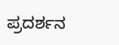ಪ್ರದರ್ಶನ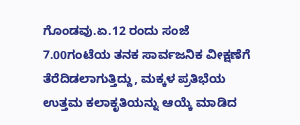ಗೊಂಡವು.ಏ.12 ರಂದು ಸಂಜೆ 7.00ಗಂಟೆಯ ತನಕ ಸಾರ್ವಜನಿಕ ವೀಕ್ಷಣೆಗೆ ತೆರೆದಿಡಲಾಗುತ್ತಿದ್ದು, ಮಕ್ಕಳ ಪ್ರತಿಭೆಯ ಉತ್ತಮ ಕಲಾಕೃತಿಯನ್ನು ಆಯ್ಕೆ ಮಾಡಿದ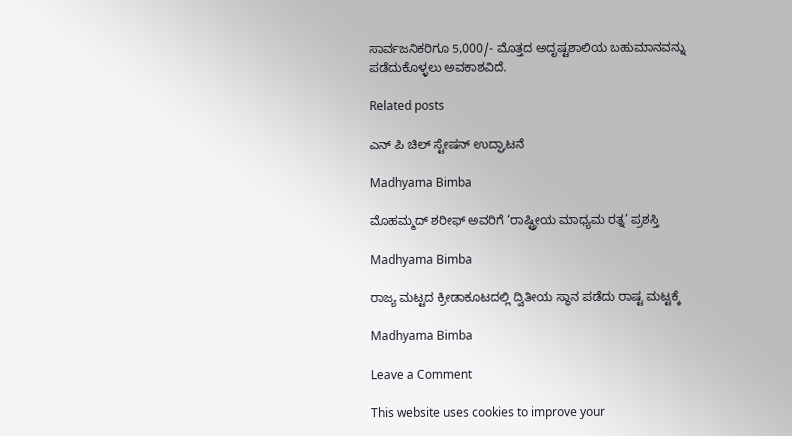ಸಾರ್ವಜನಿಕರಿಗೂ 5,000/- ಮೊತ್ತದ ಅದೃಷ್ಟಶಾಲಿಯ ಬಹುಮಾನವನ್ನು ಪಡೆದುಕೊಳ್ಳಲು ಅವಕಾಶವಿದೆ.

Related posts

ಎನ್ ಪಿ ಚಿಲ್ ಸ್ಟೇಷನ್ ಉದ್ಘಾಟನೆ

Madhyama Bimba

ಮೊಹಮ್ಮದ್ ಶರೀಫ್ ಅವರಿಗೆ ‘ರಾಷ್ಟ್ರೀಯ ಮಾಧ್ಯಮ ರತ್ನ’ ಪ್ರಶಸ್ತಿ

Madhyama Bimba

ರಾಜ್ಯ ಮಟ್ಟದ ಕ್ರೀಡಾಕೂಟದಲ್ಲಿ ದ್ವಿತೀಯ ಸ್ಥಾನ ಪಡೆದು ರಾಷ್ಟ ಮಟ್ಟಕ್ಕೆ

Madhyama Bimba

Leave a Comment

This website uses cookies to improve your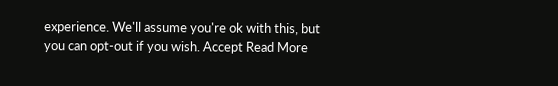experience. We'll assume you're ok with this, but you can opt-out if you wish. Accept Read More